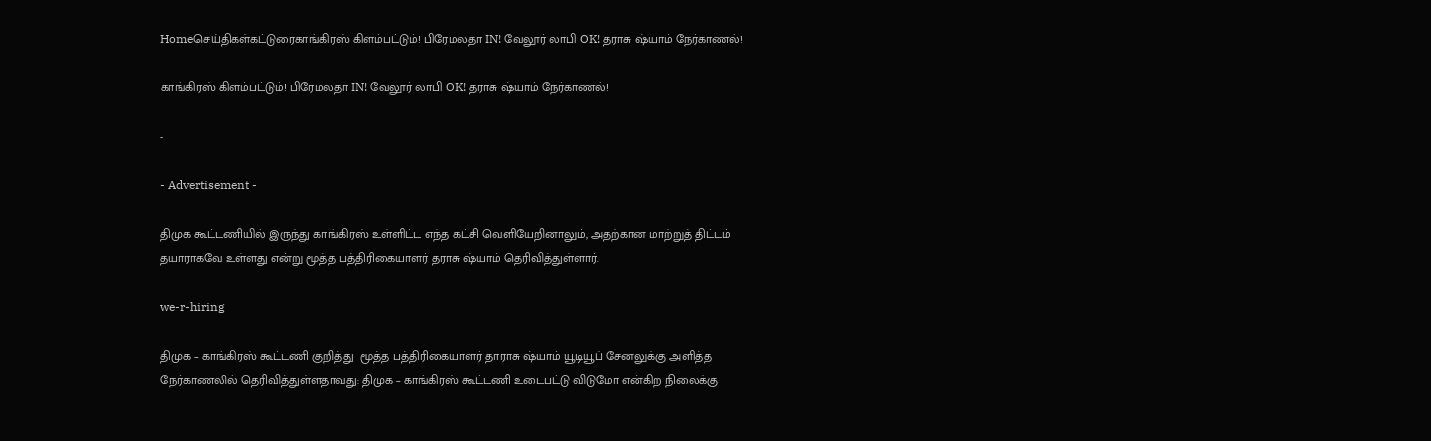Homeசெய்திகள்கட்டுரைகாங்கிரஸ் கிளம்பட்டும்! பிரேமலதா IN! வேலூர் லாபி OK! தராசு ஷ்யாம் நேர்காணல்!

காங்கிரஸ் கிளம்பட்டும்! பிரேமலதா IN! வேலூர் லாபி OK! தராசு ஷ்யாம் நேர்காணல்!

-

- Advertisement -

திமுக கூட்டணியில் இருந்து காங்கிரஸ் உள்ளிட்ட எந்த கட்சி வெளியேறினாலும், அதற்கான மாற்றுத் திட்டம் தயாராகவே உள்ளது என்று மூத்த பத்திரிகையாளர் தராசு ஷ்யாம் தெரிவித்துள்ளார்.

we-r-hiring

திமுக – காங்கிரஸ் கூட்டணி குறித்து  மூத்த பத்திரிகையாளர் தாராசு ஷ்யாம் யூடியூப் சேனலுக்கு அளித்த நேர்காணலில் தெரிவித்துள்ளதாவது: திமுக – காங்கிரஸ் கூட்டணி உடைபட்டு விடுமோ என்கிற நிலைக்கு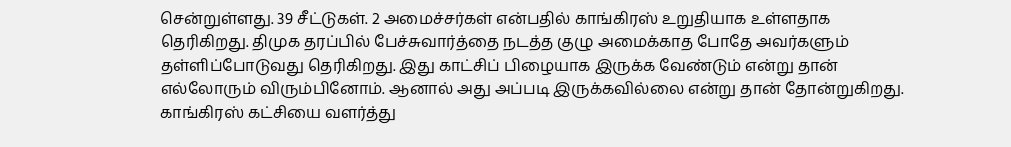சென்றுள்ளது. 39 சீட்டுகள். 2 அமைச்சர்கள் என்பதில் காங்கிரஸ் உறுதியாக உள்ளதாக தெரிகிறது. திமுக தரப்பில் பேச்சுவார்த்தை நடத்த குழு அமைக்காத போதே அவர்களும் தள்ளிப்போடுவது தெரிகிறது. இது காட்சிப் பிழையாக இருக்க வேண்டும் என்று தான் எல்லோரும் விரும்பினோம். ஆனால் அது அப்படி இருக்கவில்லை என்று தான் தோன்றுகிறது. காங்கிரஸ் கட்சியை வளர்த்து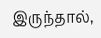இருந்தால்,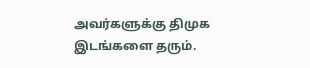அவர்களுக்கு திமுக இடங்களை தரும்.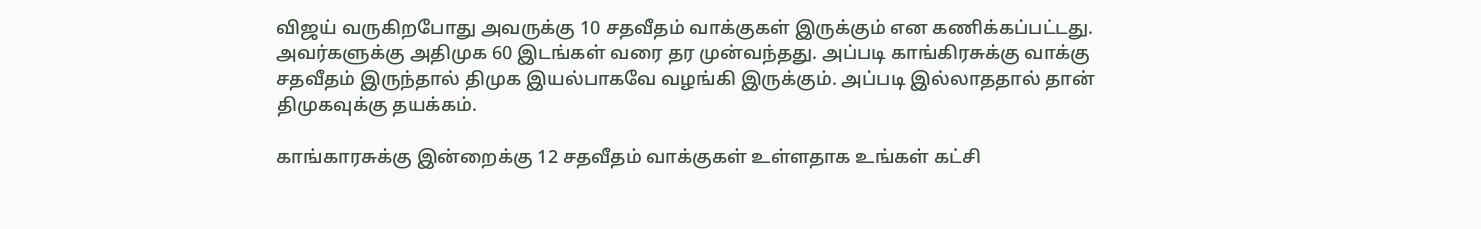விஜய் வருகிறபோது அவருக்கு 10 சதவீதம் வாக்குகள் இருக்கும் என கணிக்கப்பட்டது. அவர்களுக்கு அதிமுக 60 இடங்கள் வரை தர முன்வந்தது. அப்படி காங்கிரசுக்கு வாக்கு சதவீதம் இருந்தால் திமுக இயல்பாகவே வழங்கி இருக்கும். அப்படி இல்லாததால் தான் திமுகவுக்கு தயக்கம்.

காங்காரசுக்கு இன்றைக்கு 12 சதவீதம் வாக்குகள் உள்ளதாக உங்கள் கட்சி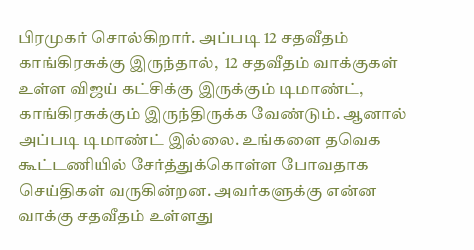பிரமுகர் சொல்கிறார். அப்படி 12 சதவீதம் காங்கிரசுக்கு இருந்தால்,  12 சதவீதம் வாக்குகள் உள்ள விஜய் கட்சிக்கு இருக்கும் டிமாண்ட், காங்கிரசுக்கும் இருந்திருக்க வேண்டும். ஆனால் அப்படி டிமாண்ட் இல்லை. உங்களை தவெக கூட்டணியில் சேர்த்துக்கொள்ள போவதாக செய்திகள் வருகின்றன. அவர்களுக்கு என்ன வாக்கு சதவீதம் உள்ளது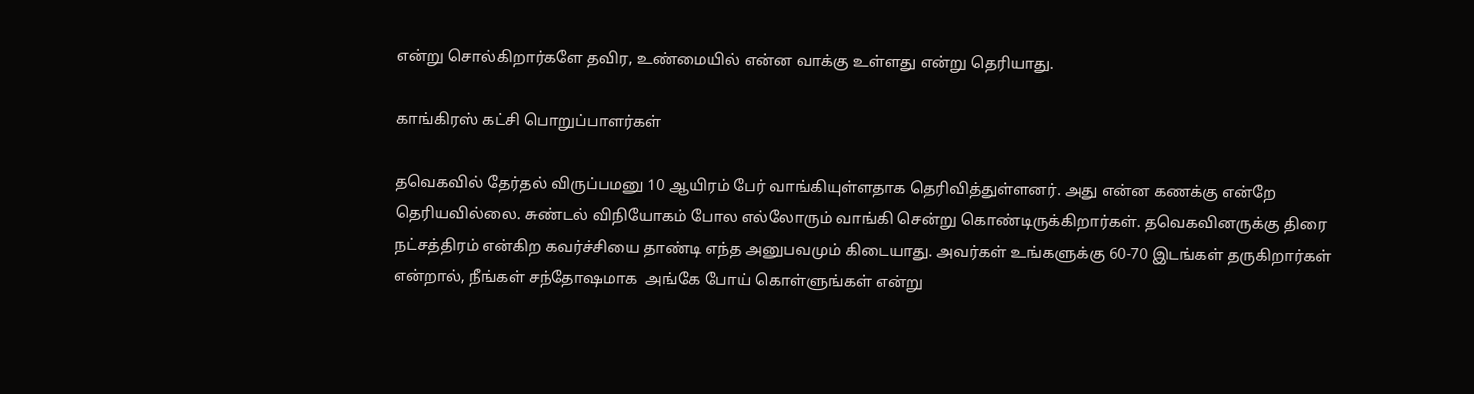என்று சொல்கிறார்களே தவிர, உண்மையில் என்ன வாக்கு உள்ளது என்று தெரியாது.

காங்கிரஸ் கட்சி பொறுப்பாளர்கள்

தவெகவில் தேர்தல் விருப்பமனு 10 ஆயிரம் பேர் வாங்கியுள்ளதாக தெரிவித்துள்ளனர். அது என்ன கணக்கு என்றே தெரியவில்லை. சுண்டல் விநியோகம் போல எல்லோரும் வாங்கி சென்று கொண்டிருக்கிறார்கள். தவெகவினருக்கு திரை நட்சத்திரம் என்கிற கவர்ச்சியை தாண்டி எந்த அனுபவமும் கிடையாது. அவர்கள் உங்களுக்கு 60-70 இடங்கள் தருகிறார்கள் என்றால், நீங்கள் சந்தோஷமாக  அங்கே போய் கொள்ளுங்கள் என்று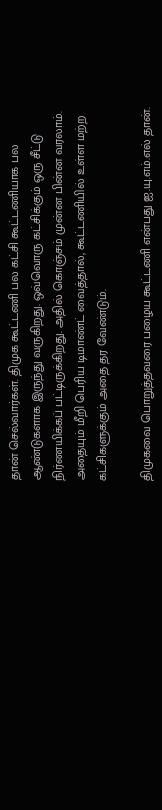தான் செல்வார்கள். திமுக கூட்டணி பல கட்சி கூட்டணியாக பல ஆண்டுகளாக இருந்து வருகிறது. ஒவ்வொரு கட்சிக்கும் ஒரு சீட்டு நிர்ணயிக்கப் பட்டிருக்கிறது. அதில் கொஞ்சம் முன்ன பின்ன வரலாம். அதையும் மீறி பெரிய டிமாண்ட் வைத்தால், கூட்டணியில் உள்ள மற்ற கட்சிகளுக்கும் அதை தர வேண்டும்.

திமுகவை பொறுத்தவரை பழைய கூட்டணி என்பது ஐ.யு.எம்.எல் தான்.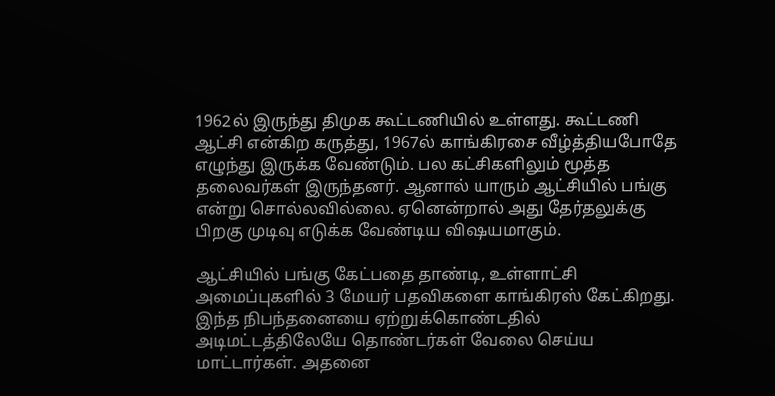1962ல் இருந்து திமுக கூட்டணியில் உள்ளது. கூட்டணி ஆட்சி என்கிற கருத்து, 1967ல் காங்கிரசை வீழ்த்தியபோதே எழுந்து இருக்க வேண்டும். பல கட்சிகளிலும் மூத்த தலைவர்கள் இருந்தனர். ஆனால் யாரும் ஆட்சியில் பங்கு என்று சொல்லவில்லை. ஏனென்றால் அது தேர்தலுக்கு பிறகு முடிவு எடுக்க வேண்டிய விஷயமாகும்.

ஆட்சியில் பங்கு கேட்பதை தாண்டி, உள்ளாட்சி அமைப்புகளில் 3 மேயர் பதவிகளை காங்கிரஸ் கேட்கிறது. இந்த நிபந்தனையை ஏற்றுக்கொண்டதில் அடிமட்டத்திலேயே தொண்டர்கள் வேலை செய்ய மாட்டார்கள். அதனை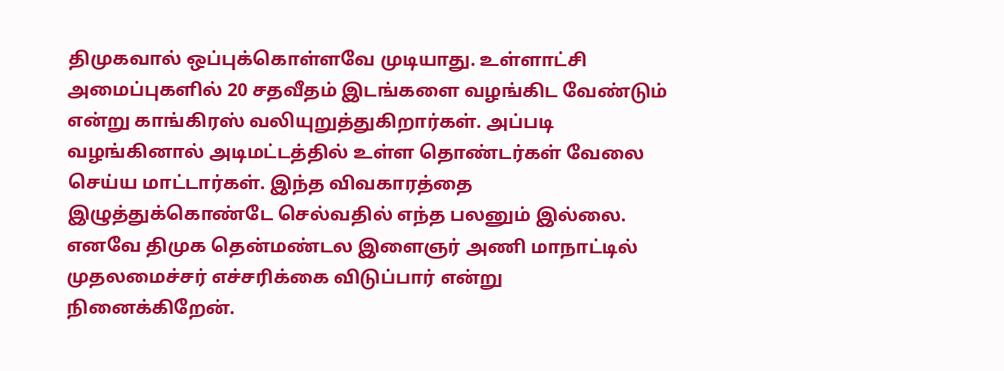திமுகவால் ஒப்புக்கொள்ளவே முடியாது. உள்ளாட்சி அமைப்புகளில் 20 சதவீதம் இடங்களை வழங்கிட வேண்டும் என்று காங்கிரஸ் வலியுறுத்துகிறார்கள். அப்படி வழங்கினால் அடிமட்டத்தில் உள்ள தொண்டர்கள் வேலை செய்ய மாட்டார்கள். இந்த விவகாரத்தை இழுத்துக்கொண்டே செல்வதில் எந்த பலனும் இல்லை. எனவே திமுக தென்மண்டல இளைஞர் அணி மாநாட்டில் முதலமைச்சர் எச்சரிக்கை விடுப்பார் என்று நினைக்கிறேன்.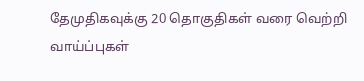தேமுதிகவுக்கு 20 தொகுதிகள் வரை வெற்றி வாய்ப்புகள்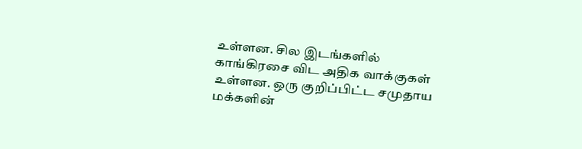உள்ளன. சில இடங்களில் காங்கிரசை விட அதிக வாக்குகள் உள்ளன. ஒரு குறிப்பிட்ட சமுதாய மக்களின்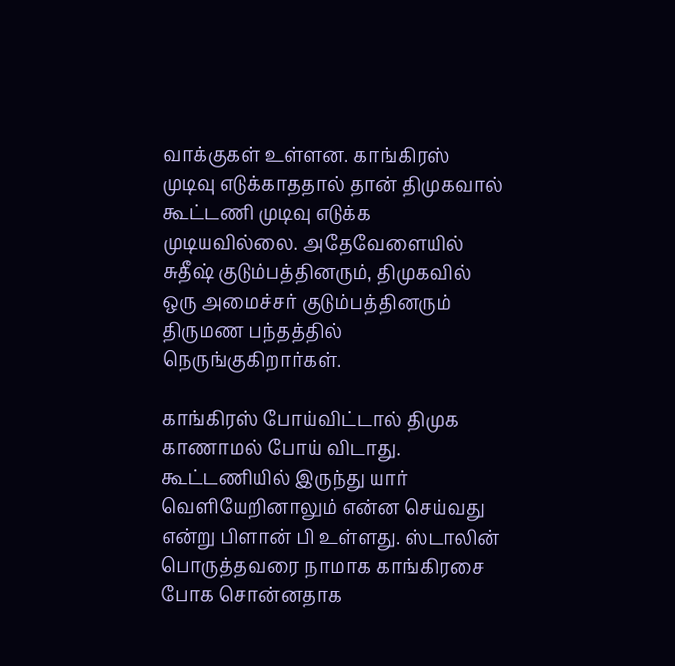வாக்குகள் உள்ளன. காங்கிரஸ் முடிவு எடுக்காததால் தான் திமுகவால் கூட்டணி முடிவு எடுக்க முடியவில்லை. அதேவேளையில் சுதீஷ் குடும்பத்தினரும், திமுகவில் ஒரு அமைச்சர் குடும்பத்தினரும் திருமண பந்தத்தில் நெருங்குகிறார்கள்.

காங்கிரஸ் போய்விட்டால் திமுக காணாமல் போய் விடாது. கூட்டணியில் இருந்து யார் வெளியேறினாலும் என்ன செய்வது என்று பிளான் பி உள்ளது. ஸ்டாலின் பொருத்தவரை நாமாக காங்கிரசை போக சொன்னதாக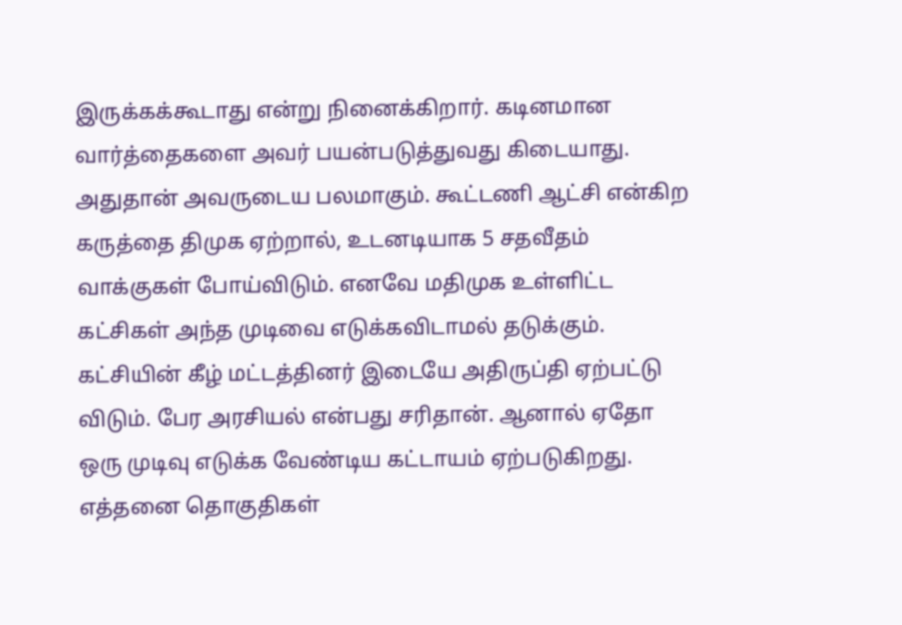இருக்கக்கூடாது என்று நினைக்கிறார். கடினமான வார்த்தைகளை அவர் பயன்படுத்துவது கிடையாது. அதுதான் அவருடைய பலமாகும். கூட்டணி ஆட்சி என்கிற கருத்தை திமுக ஏற்றால், உடனடியாக 5 சதவீதம் வாக்குகள் போய்விடும். எனவே மதிமுக உள்ளிட்ட கட்சிகள் அந்த முடிவை எடுக்கவிடாமல் தடுக்கும். கட்சியின் கீழ் மட்டத்தினர் இடையே அதிருப்தி ஏற்பட்டு விடும். பேர அரசியல் என்பது சரிதான். ஆனால் ஏதோ ஒரு முடிவு எடுக்க வேண்டிய கட்டாயம் ஏற்படுகிறது. எத்தனை தொகுதிகள்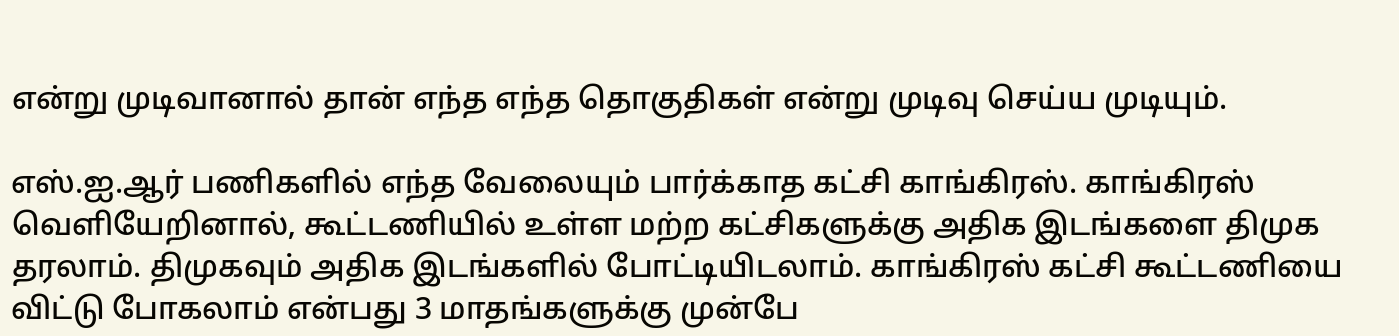என்று முடிவானால் தான் எந்த எந்த தொகுதிகள் என்று முடிவு செய்ய முடியும்.

எஸ்.ஐ.ஆர் பணிகளில் எந்த வேலையும் பார்க்காத கட்சி காங்கிரஸ். காங்கிரஸ் வெளியேறினால், கூட்டணியில் உள்ள மற்ற கட்சிகளுக்கு அதிக இடங்களை திமுக தரலாம். திமுகவும் அதிக இடங்களில் போட்டியிடலாம். காங்கிரஸ் கட்சி கூட்டணியை விட்டு போகலாம் என்பது 3 மாதங்களுக்கு முன்பே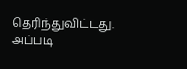தெரிந்துவிட்டது. அப்படி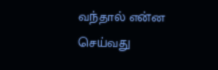வந்தால் என்ன செய்வது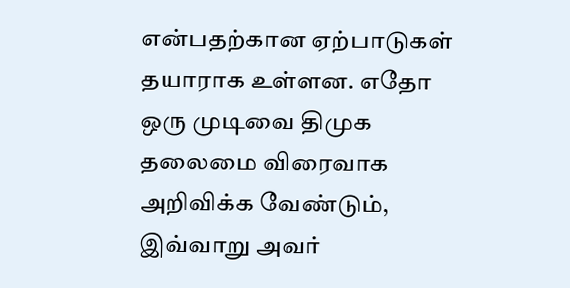என்பதற்கான ஏற்பாடுகள் தயாராக உள்ளன. எதோ ஒரு முடிவை திமுக தலைமை விரைவாக அறிவிக்க வேண்டும், இவ்வாறு அவர்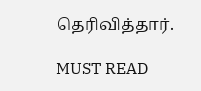தெரிவித்தார்.

MUST READ